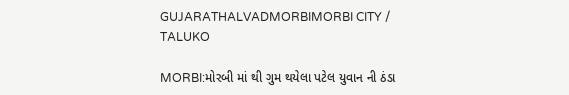GUJARATHALVADMORBIMORBI CITY / TALUKO

MORBI:મોરબી માં થી ગુમ થયેલા પટેલ યુવાન ની ઠંડા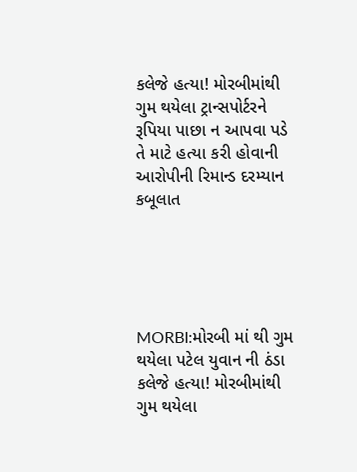કલેજે હત્યા! મોરબીમાંથી ગુમ થયેલા ટ્રાન્સપોર્ટરને રૂપિયા પાછા ન આપવા પડે તે માટે હત્યા કરી હોવાની આરોપીની રિમાન્ડ દરમ્યાન કબૂલાત





MORBI:મોરબી માં થી ગુમ થયેલા પટેલ યુવાન ની ઠંડા કલેજે હત્યા! મોરબીમાંથી ગુમ થયેલા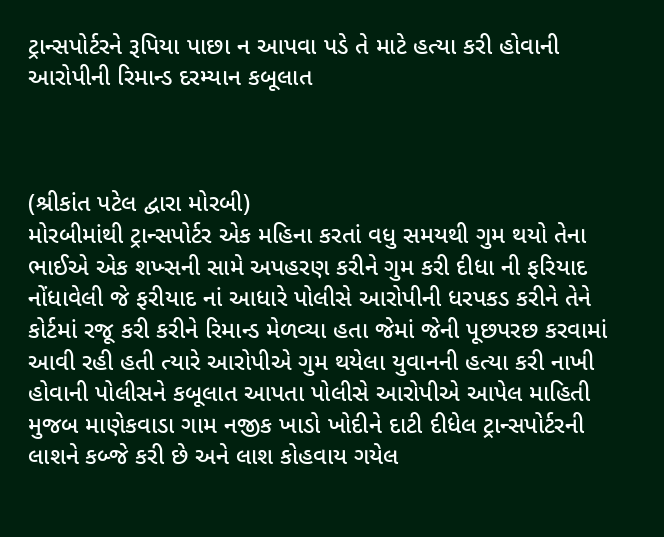ટ્રાન્સપોર્ટરને રૂપિયા પાછા ન આપવા પડે તે માટે હત્યા કરી હોવાની આરોપીની રિમાન્ડ દરમ્યાન કબૂલાત



(શ્રીકાંત પટેલ દ્વારા મોરબી)
મોરબીમાંથી ટ્રાન્સપોર્ટર એક મહિના કરતાં વધુ સમયથી ગુમ થયો તેના ભાઈએ એક શખ્સની સામે અપહરણ કરીને ગુમ કરી દીધા ની ફરિયાદ નોંધાવેલી જે ફરીયાદ નાં આધારે પોલીસે આરોપીની ધરપકડ કરીને તેને કોર્ટમાં રજૂ કરી કરીને રિમાન્ડ મેળવ્યા હતા જેમાં જેની પૂછપરછ કરવામાં આવી રહી હતી ત્યારે આરોપીએ ગુમ થયેલા યુવાનની હત્યા કરી નાખી હોવાની પોલીસને કબૂલાત આપતા પોલીસે આરોપીએ આપેલ માહિતી મુજબ માણેકવાડા ગામ નજીક ખાડો ખોદીને દાટી દીધેલ ટ્રાન્સપોર્ટરની લાશને કબ્જે કરી છે અને લાશ કોહવાય ગયેલ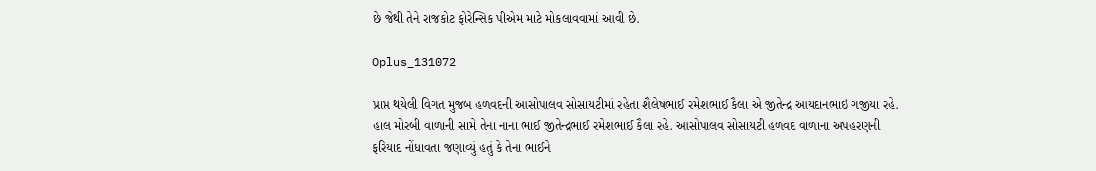છે જેથી તેને રાજકોટ ફોરેન્સિક પીએમ માટે મોકલાવવામાં આવી છે.

Oplus_131072

પ્રાપ્ત થયેલી વિગત મુજબ‌ હળવદની આસોપાલવ સોસાયટીમાં રહેતા શૈલેષભાઈ રમેશભાઈ કૈલા એ જીતેન્દ્ર આયદાનભાઇ ગજીયા રહે. હાલ મોરબી વાળાની સામે તેના નાના ભાઈ જીતેન્દ્રભાઈ રમેશભાઈ કૈલા રહે. આસોપાલવ સોસાયટી હળવદ વાળાના અપહરણની ફરિયાદ નોંધાવતા જણાવ્યું હતું કે તેના ભાઈને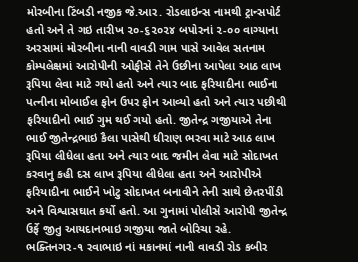મોરબીના ટિંબડી નજીક જે.આર. રોડલાઇન્સ નામથી ટ્રાન્સપોર્ટ હતો અને તે ગઇ તારીખ ૨૦-૬૨૦૨૪ બપોરનાં ૨-૦૦ વાગ્યાના અરસામાં મોરબીના નાની વાવડી ગામ પાસે આવેલ સતનામ કોમ્પલેક્ષમાં આરોપીની ઓફીસે તેને ઉછીના આપેલા આઠ લાખ રૂપિયા લેવા માટે ગયો હતો અને ત્યાર બાદ ફરિયાદીના ભાઈના પત્નીના મોબાઈલ ફોન ઉપર ફોન આવ્યો હતો અને ત્યાર પછીથી ફરિયાદીનો ભાઈ ગુમ થઈ ગયો હતો. જીતેન્દ્ર ગજીયાએ તેના ભાઈ જીતેન્દ્રભાઇ કૈલા પાસેથી ધીરાણ ભરવા માટે આઠ લાખ રૂપિયા લીધેલા હતા અને ત્યાર બાદ જમીન લેવા માટે સોદાખત કરવાનુ કહી દસ લાખ રૂપિયા લીધેલા હતા અને આરોપીએ ફરિયાદીના ભાઈને ખોટુ સોદાખત બનાવીને તેની સાથે છેતરપીંડી અને વિશ્વાસઘાત કર્યો હતો. આ ગુનામાં પોલીસે આરોપી જીતેન્દ્ર ઉર્ફે જીતુ આયદાનભાઇ ગજીયા જાતે બોરિચા રહે. ભક્તિનગર-૧ રવાભાઇ નાં મકાનમાં નાની વાવડી રોડ કબીર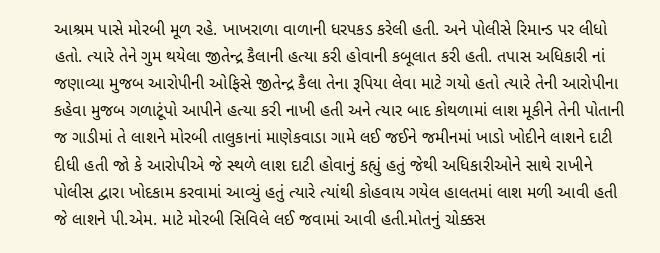આશ્રમ પાસે મોરબી મૂળ રહે. ખાખરાળા વાળાની ધરપકડ કરેલી હતી. અને પોલીસે રિમાન્ડ પર લીધો હતો. ત્યારે તેને ગુમ થયેલા જીતેન્દ્ર કૈલાની હત્યા કરી હોવાની કબૂલાત કરી હતી. તપાસ અધિકારી નાં જણાવ્યા મુજબ આરોપીની ઓફિસે જીતેન્દ્ર કૈલા તેના રૂપિયા લેવા માટે ગયો હતો ત્યારે તેની આરોપીના કહેવા મુજબ ગળાટૂંપો આપીને હત્યા કરી નાખી હતી અને ત્યાર બાદ કોથળામાં લાશ મૂકીને તેની પોતાની જ ગાડીમાં તે લાશને મોરબી તાલુકાનાં માણેકવાડા ગામે લઈ જઈને જમીનમાં ખાડો ખોદીને લાશને દાટી દીધી હતી જો કે આરોપીએ જે સ્થળે લાશ દાટી હોવાનું કહ્યું હતું જેથી અધિકારીઓને સાથે રાખીને પોલીસ દ્વારા ખોદકામ કરવામાં આવ્યું હતું ત્યારે ત્યાંથી કોહવાય ગયેલ હાલતમાં લાશ મળી આવી હતી જે લાશને પી.એમ. માટે મોરબી સિવિલે લઈ જવામાં આવી હતી.મોતનું ચોક્કસ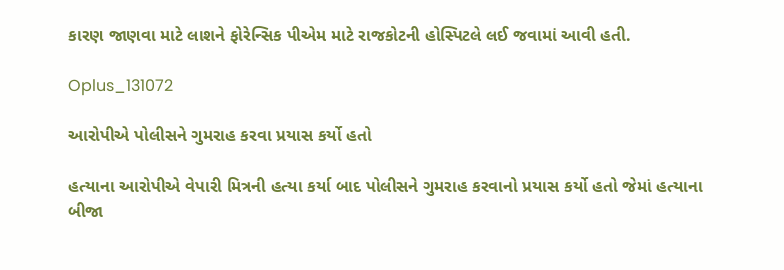કારણ જાણવા માટે લાશને ફોરેન્સિક પીએમ માટે રાજકોટની હોસ્પિટલે લઈ જવામાં આવી હતી.

Oplus_131072

આરોપીએ પોલીસને ગુમરાહ કરવા પ્રયાસ કર્યો હતો

હત્યાના આરોપીએ વેપારી મિત્રની હત્યા કર્યા બાદ પોલીસને ગુમરાહ કરવાનો પ્રયાસ કર્યો હતો જેમાં હત્યાના બીજા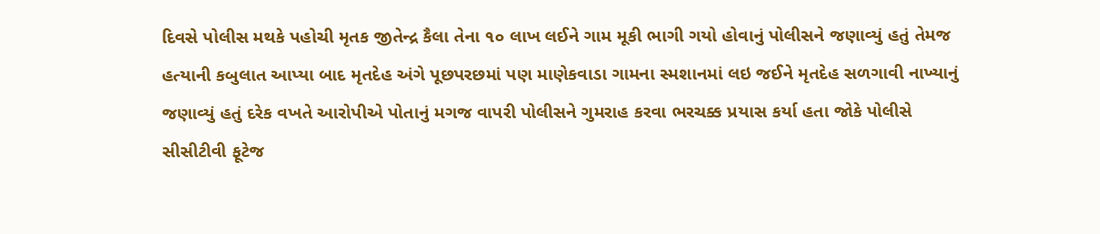દિવસે પોલીસ મથકે પહોચી મૃતક જીતેન્દ્ર કૈલા તેના ૧૦ લાખ લઈને ગામ મૂકી ભાગી ગયો હોવાનું પોલીસને જણાવ્યું હતું તેમજ હત્યાની કબુલાત આપ્યા બાદ મૃતદેહ અંગે પૂછપરછમાં પણ માણેકવાડા ગામના સ્મશાનમાં લઇ જઈને મૃતદેહ સળગાવી નાખ્યાનું જણાવ્યું હતું દરેક વખતે આરોપીએ પોતાનું મગજ વાપરી પોલીસને ગુમરાહ કરવા ભરચક્ક પ્રયાસ કર્યા હતા જોકે પોલીસે સીસીટીવી ફૂટેજ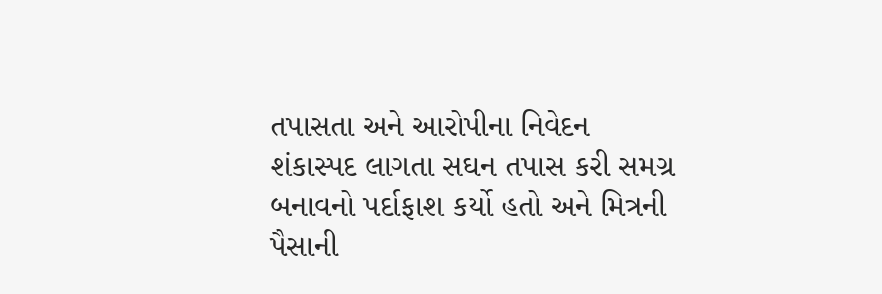તપાસતા અને આરોપીના નિવેદન શંકાસ્પદ લાગતા સઘન તપાસ કરી સમગ્ર બનાવનો પર્દાફાશ કર્યો હતો અને મિત્રની પૈસાની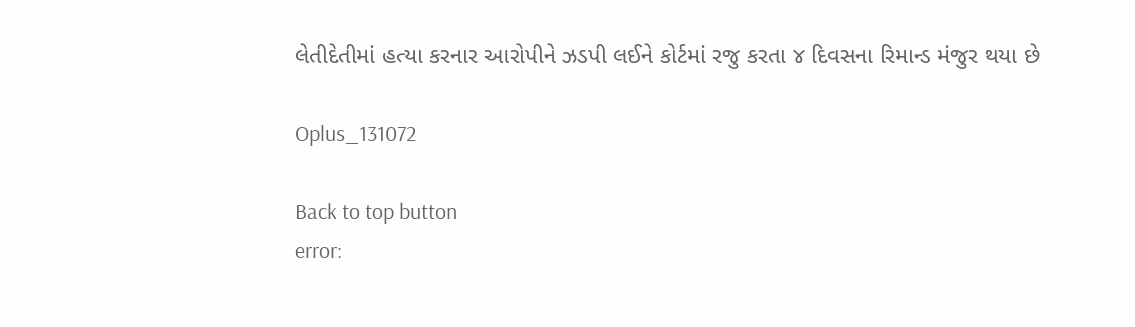લેતીદેતીમાં હત્યા કરનાર આરોપીને ઝડપી લઈને કોર્ટમાં રજુ કરતા ૪ દિવસના રિમાન્ડ મંજુર થયા છે

Oplus_131072

Back to top button
error: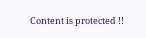Content is protected !!